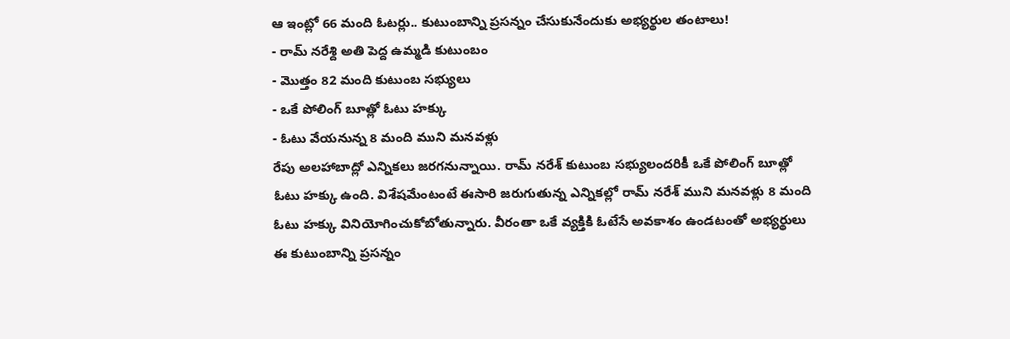ఆ ఇంట్లో 66 మంది ఓటర్లు.. కుటుంబాన్ని ప్రసన్నం చేసుకునేందుకు అభ్యర్థుల తంటాలు!
- రామ్ నరేశ్ది అతి పెద్ద ఉమ్మడి కుటుంబం
- మొత్తం 82 మంది కుటుంబ సభ్యులు
- ఒకే పోలింగ్ బూత్లో ఓటు హక్కు
- ఓటు వేయనున్న 8 మంది ముని మనవళ్లు
రేపు అలహాబాద్లో ఎన్నికలు జరగనున్నాయి. రామ్ నరేశ్ కుటుంబ సభ్యులందరికీ ఒకే పోలింగ్ బూత్లో ఓటు హక్కు ఉంది. విశేషమేంటంటే ఈసారి జరుగుతున్న ఎన్నికల్లో రామ్ నరేశ్ ముని మనవళ్లు 8 మంది ఓటు హక్కు వినియోగించుకోబోతున్నారు. వీరంతా ఒకే వ్యక్తికి ఓటేసే అవకాశం ఉండటంతో అభ్యర్థులు ఈ కుటుంబాన్ని ప్రసన్నం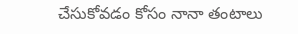చేసుకోవడం కోసం నానా తంటాలు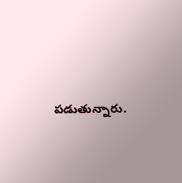పడుతున్నారు.